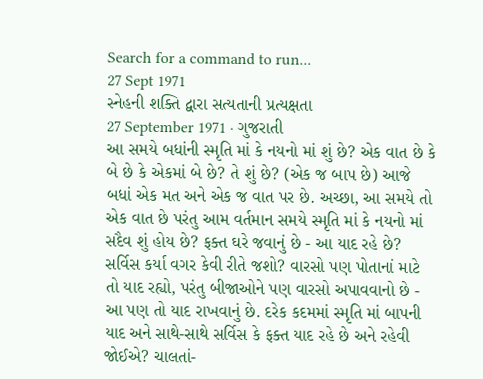Search for a command to run...
27 Sept 1971
સ્નેહની શક્તિ દ્વારા સત્યતાની પ્રત્યક્ષતા
27 September 1971 · ગુજરાતી
આ સમયે બધાંની સ્મૃતિ માં કે નયનો માં શું છે? એક વાત છે કે બે છે કે એકમાં બે છે? તે શું છે? (એક જ બાપ છે) આજે બધાં એક મત અને એક જ વાત પર છે. અચ્છા, આ સમયે તો એક વાત છે પરંતુ આમ વર્તમાન સમયે સ્મૃતિ માં કે નયનો માં સદૈવ શું હોય છે? ફક્ત ઘરે જવાનું છે - આ યાદ રહે છે? સર્વિસ કર્યા વગર કેવી રીતે જશો? વારસો પણ પોતાનાં માટે તો યાદ રહ્યો, પરંતુ બીજાઓને પણ વારસો અપાવવાનો છે - આ પણ તો યાદ રાખવાનું છે. દરેક કદમમાં સ્મૃતિ માં બાપની યાદ અને સાથે-સાથે સર્વિસ કે ફક્ત યાદ રહે છે અને રહેવી જોઈએ? ચાલતાં-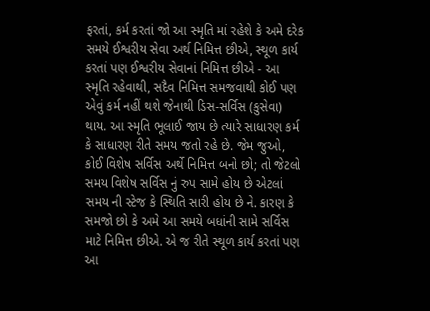ફરતાં, કર્મ કરતાં જો આ સ્મૃતિ માં રહેશે કે અમે દરેક સમયે ઈશ્વરીય સેવા અર્થ નિમિત્ત છીએ, સ્થૂળ કાર્ય કરતાં પણ ઈશ્વરીય સેવાનાં નિમિત્ત છીએ - આ સ્મૃતિ રહેવાથી, સદૈવ નિમિત્ત સમજવાથી કોઈ પણ એવું કર્મ નહીં થશે જેનાથી ડિસ-સર્વિસ (કુસેવા) થાય. આ સ્મૃતિ ભૂલાઈ જાય છે ત્યારે સાધારણ કર્મ કે સાધારણ રીતે સમય જતો રહે છે. જેમ જુઓ, કોઈ વિશેષ સર્વિસ અર્થે નિમિત્ત બનો છો; તો જેટલો સમય વિશેષ સર્વિસ નું રુપ સામે હોય છે એટલાં સમય ની સ્ટેજ કે સ્થિતિ સારી હોય છે ને. કારણ કે સમજો છો કે અમે આ સમયે બધાંની સામે સર્વિસ માટે નિમિત્ત છીએ. એ જ રીતે સ્થૂળ કાર્ય કરતાં પણ આ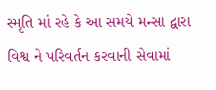સ્મૃતિ માં રહે કે આ સમયે મન્સા દ્વારા વિશ્વ ને પરિવર્તન કરવાની સેવામાં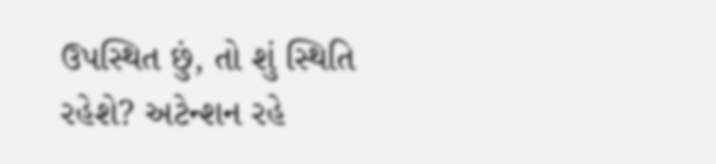ઉપસ્થિત છું, તો શું સ્થિતિ રહેશે? અટેન્શન રહે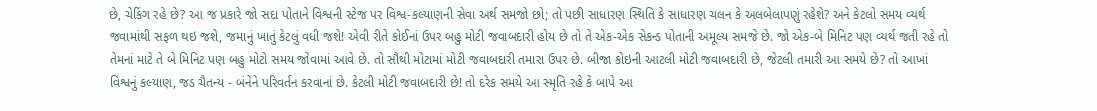છે, ચેકિંગ રહે છે? આ જ પ્રકારે જો સદા પોતાને વિશ્વની સ્ટેજ પર વિશ્વ-કલ્યાણની સેવા અર્થ સમજો છો; તો પછી સાધારણ સ્થિતિ કે સાધારણ ચલન કે અલબેલાપણું રહેશે? અને કેટલો સમય વ્યર્થ જવામાંથી સફળ થઇ જશે, જમાનું ખાતું કેટલું વધી જશે! એવી રીતે કોઈનાં ઉપર બહુ મોટી જવાબદારી હોય છે તો તે એક-એક સેકન્ડ પોતાની અમૂલ્ય સમજે છે. જો એક-બે મિનિટ પણ વ્યર્થ જતી રહે તો તેમનાં માટે તે બે મિનિટ પણ બહુ મોટો સમય જોવામાં આવે છે. તો સૌથી મોટામાં મોટી જવાબદારી તમારા ઉપર છે. બીજા કોઇની આટલી મોટી જવાબદારી છે, જેટલી તમારી આ સમયે છે? તો આખાં વિશ્વનું કલ્યાણ, જડ ચૈતન્ય - બંનેને પરિવર્તન કરવાનાં છે. કેટલી મોટી જવાબદારી છે! તો દરેક સમયે આ સ્મૃતિ રહે કે બાપે આ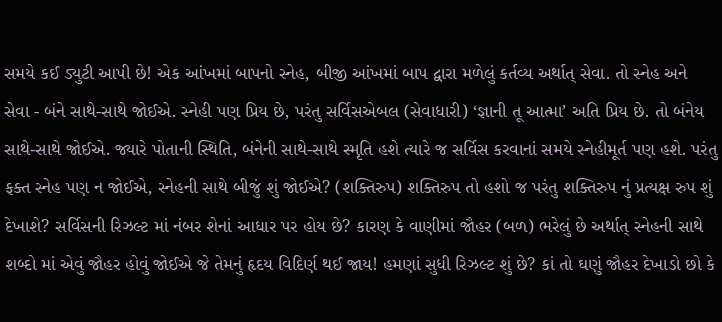સમયે કઈ ડ્યુટી આપી છે! એક આંખમાં બાપનો સ્નેહ, બીજી આંખમાં બાપ દ્વારા મળેલું કર્તવ્ય અર્થાત્ સેવા. તો સ્નેહ અને સેવા - બંને સાથે-સાથે જોઈએ. સ્નેહી પણ પ્રિય છે, પરંતુ સર્વિસએબલ (સેવાધારી) ‘જ્ઞાની તૂ આત્મા’ અતિ પ્રિય છે. તો બંનેય સાથે-સાથે જોઈએ. જ્યારે પોતાની સ્થિતિ, બંનેની સાથે-સાથે સ્મૃતિ હશે ત્યારે જ સર્વિસ કરવાનાં સમયે સ્નેહીમૂર્ત પણ હશે. પરંતુ ફક્ત સ્નેહ પણ ન જોઈએ, સ્નેહની સાથે બીજું શું જોઈએ? (શક્તિરુપ) શક્તિરુપ તો હશો જ પરંતુ શક્તિરુપ નું પ્રત્યક્ષ રુપ શું દેખાશે? સર્વિસની રિઝલ્ટ માં નંબર શેનાં આધાર પર હોય છે? કારણ કે વાણીમાં જૌહર (બળ) ભરેલું છે અર્થાત્ સ્નેહની સાથે શબ્દો માં એવું જૌહર હોવું જોઈએ જે તેમનું હૃદય વિદિર્ણ થઈ જાય! હમણાં સુધી રિઝલ્ટ શું છે? કાં તો ઘણું જૌહર દેખાડો છો કે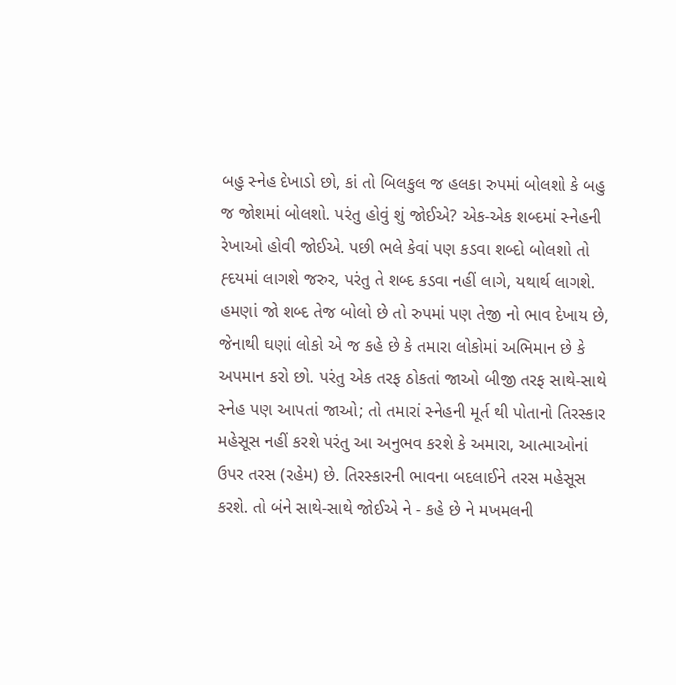બહુ સ્નેહ દેખાડો છો, કાં તો બિલકુલ જ હલકા રુપમાં બોલશો કે બહુ જ જોશમાં બોલશો. પરંતુ હોવું શું જોઈએ? એક-એક શબ્દમાં સ્નેહની રેખાઓ હોવી જોઈએ. પછી ભલે કેવાં પણ કડવા શબ્દો બોલશો તો હ્દયમાં લાગશે જરુર, પરંતુ તે શબ્દ કડવા નહીં લાગે, યથાર્થ લાગશે. હમણાં જો શબ્દ તેજ બોલો છે તો રુપમાં પણ તેજી નો ભાવ દેખાય છે, જેનાથી ઘણાં લોકો એ જ કહે છે કે તમારા લોકોમાં અભિમાન છે કે અપમાન કરો છો. પરંતુ એક તરફ ઠોકતાં જાઓ બીજી તરફ સાથે-સાથે સ્નેહ પણ આપતાં જાઓ; તો તમારાં સ્નેહની મૂર્ત થી પોતાનો તિરસ્કાર મહેસૂસ નહીં કરશે પરંતુ આ અનુભવ કરશે કે અમારા, આત્માઓનાં ઉપર તરસ (રહેમ) છે. તિરસ્કારની ભાવના બદલાઈને તરસ મહેસૂસ કરશે. તો બંને સાથે-સાથે જોઈએ ને - કહે છે ને મખમલની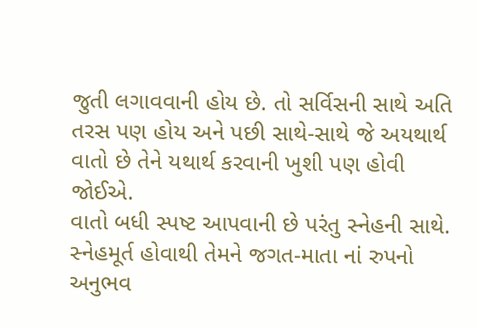જુતી લગાવવાની હોય છે. તો સર્વિસની સાથે અતિ તરસ પણ હોય અને પછી સાથે-સાથે જે અયથાર્થ વાતો છે તેને યથાર્થ કરવાની ખુશી પણ હોવી જોઈએ.
વાતો બધી સ્પષ્ટ આપવાની છે પરંતુ સ્નેહની સાથે. સ્નેહમૂર્ત હોવાથી તેમને જગત-માતા નાં રુપનો અનુભવ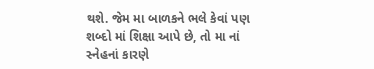થશે. જેમ મા બાળકને ભલે કેવાં પણ શબ્દો માં શિક્ષા આપે છે, તો મા નાં સ્નેહનાં કારણે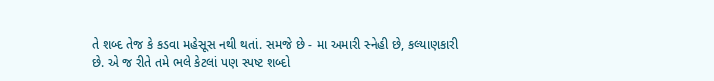તે શબ્દ તેજ કે કડવા મહેસૂસ નથી થતાં. સમજે છે - મા અમારી સ્નેહી છે, કલ્યાણકારી છે. એ જ રીતે તમે ભલે કેટલાં પણ સ્પષ્ટ શબ્દો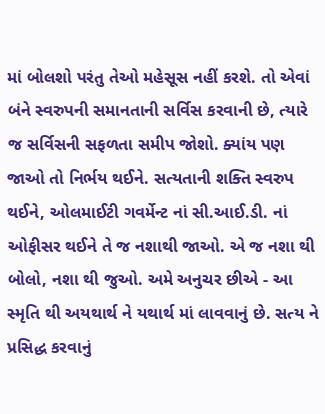માં બોલશો પરંતુ તેઓ મહેસૂસ નહીં કરશે. તો એવાં બંને સ્વરુપની સમાનતાની સર્વિસ કરવાની છે, ત્યારે જ સર્વિસની સફળતા સમીપ જોશો. ક્યાંય પણ જાઓ તો નિર્ભય થઈને. સત્યતાની શક્તિ સ્વરુપ થઈને, ઓલમાઈટી ગવર્મેન્ટ નાં સી.આઈ.ડી. નાં ઓફીસર થઈને તે જ નશાથી જાઓ. એ જ નશા થી બોલો, નશા થી જુઓ. અમે અનુચર છીએ - આ સ્મૃતિ થી અયથાર્થ ને યથાર્થ માં લાવવાનું છે. સત્ય ને પ્રસિદ્ધ કરવાનું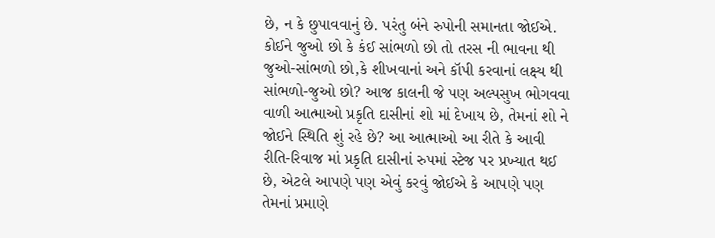છે, ન કે છુપાવવાનું છે. પરંતુ બંને રુપોની સમાનતા જોઈએ. કોઈને જુઓ છો કે કંઈ સાંભળો છો તો તરસ ની ભાવના થી જુઓ-સાંભળો છો,કે શીખવાનાં અને કૉપી કરવાનાં લક્ષ્ય થી સાંભળો-જુઓ છો? આજ કાલની જે પણ અલ્પસુખ ભોગવવા વાળી આત્માઓ પ્રકૃતિ દાસીનાં શો માં દેખાય છે, તેમનાં શો ને જોઈને સ્થિતિ શું રહે છે? આ આત્માઓ આ રીતે કે આવી રીતિ-રિવાજ માં પ્રકૃતિ દાસીનાં રુપમાં સ્ટેજ પર પ્રખ્યાત થઈ છે, એટલે આપણે પણ એવું કરવું જોઈએ કે આપણે પણ તેમનાં પ્રમાણે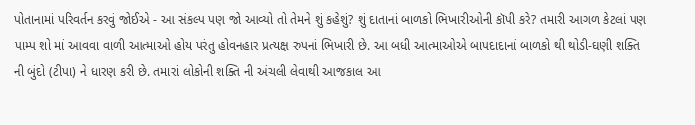પોતાનામાં પરિવર્તન કરવું જોઈએ - આ સંકલ્પ પણ જો આવ્યો તો તેમને શું કહેશું? શું દાતાનાં બાળકો ભિખારીઓની કૉપી કરે? તમારી આગળ કેટલાં પણ પામ્પ શો માં આવવા વાળી આત્માઓ હોય પરંતુ હોવનહાર પ્રત્યક્ષ રુપનાં ભિખારી છે. આ બધી આત્માઓએ બાપદાદાનાં બાળકો થી થોડી-ઘણી શક્તિ ની બુંદો (ટીપા) ને ધારણ કરી છે. તમારાં લોકોની શક્તિ ની અંચલી લેવાથી આજકાલ આ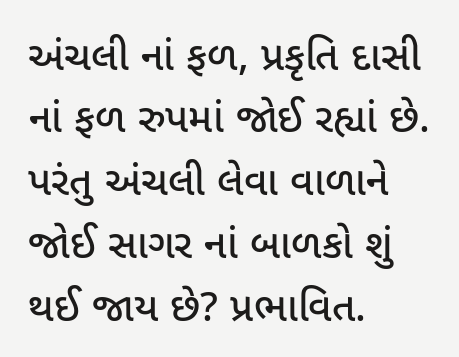અંચલી નાં ફળ, પ્રકૃતિ દાસી નાં ફળ રુપમાં જોઈ રહ્યાં છે. પરંતુ અંચલી લેવા વાળાને જોઈ સાગર નાં બાળકો શું થઈ જાય છે? પ્રભાવિત.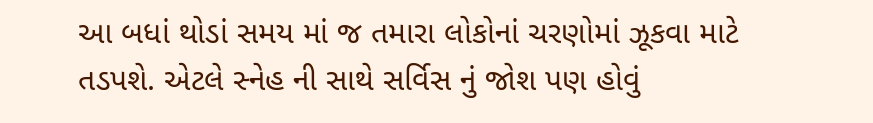આ બધાં થોડાં સમય માં જ તમારા લોકોનાં ચરણોમાં ઝૂકવા માટે તડપશે. એટલે સ્નેહ ની સાથે સર્વિસ નું જોશ પણ હોવું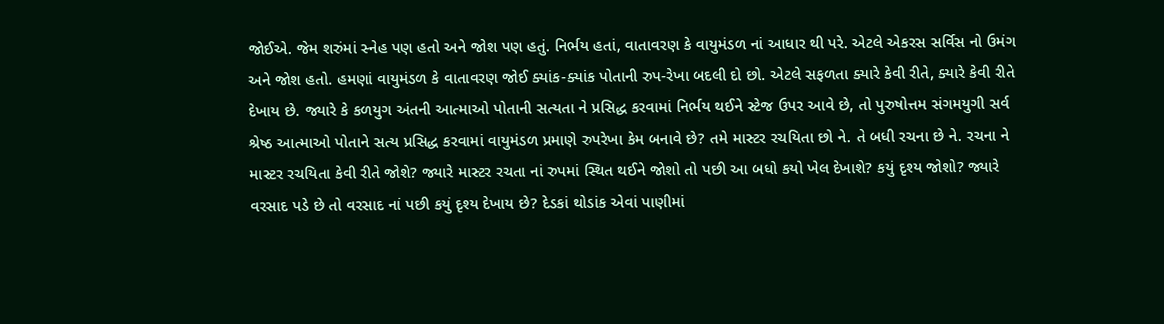જોઈએ. જેમ શરુંમાં સ્નેહ પણ હતો અને જોશ પણ હતું. નિર્ભય હતાં, વાતાવરણ કે વાયુમંડળ નાં આધાર થી પરે. એટલે એકરસ સર્વિસ નો ઉમંગ અને જોશ હતો. હમણાં વાયુમંડળ કે વાતાવરણ જોઈ ક્યાંક-ક્યાંક પોતાની રુપ-રેખા બદલી દો છો. એટલે સફળતા ક્યારે કેવી રીતે, ક્યારે કેવી રીતે દેખાય છે. જ્યારે કે કળયુગ અંતની આત્માઓ પોતાની સત્યતા ને પ્રસિદ્ધ કરવામાં નિર્ભય થઈને સ્ટેજ ઉપર આવે છે, તો પુરુષોત્તમ સંગમયુગી સર્વ શ્રેષ્ઠ આત્માઓ પોતાને સત્ય પ્રસિદ્ધ કરવામાં વાયુમંડળ પ્રમાણે રુપરેખા કેમ બનાવે છે? તમે માસ્ટર રચયિતા છો ને. તે બધી રચના છે ને. રચના ને માસ્ટર રચયિતા કેવી રીતે જોશે? જ્યારે માસ્ટર રચતા નાં રુપમાં સ્થિત થઈને જોશો તો પછી આ બધો કયો ખેલ દેખાશે? કયું દૃશ્ય જોશો? જ્યારે વરસાદ પડે છે તો વરસાદ નાં પછી કયું દૃશ્ય દેખાય છે? દેડકાં થોડાંક એવાં પાણીમાં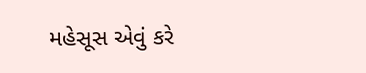મહેસૂસ એવું કરે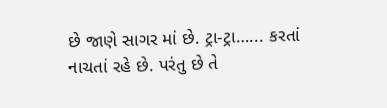છે જાણે સાગર માં છે. ટ્રા-ટ્રા…... કરતાં નાચતાં રહે છે. પરંતુ છે તે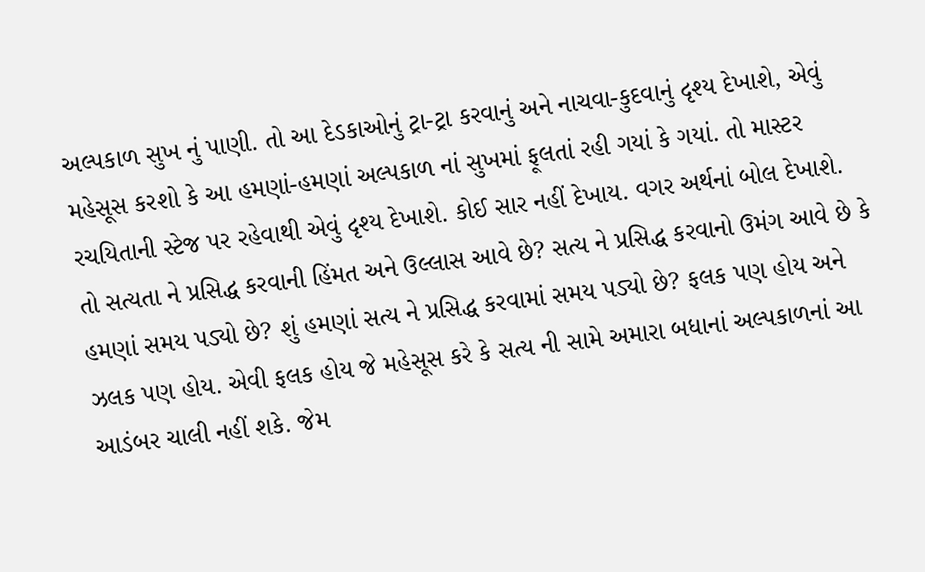અલ્પકાળ સુખ નું પાણી. તો આ દેડકાઓનું ટ્રા-ટ્રા કરવાનું અને નાચવા-કુદવાનું દૃશ્ય દેખાશે, એવું મહેસૂસ કરશો કે આ હમણાં-હમણાં અલ્પકાળ નાં સુખમાં ફૂલતાં રહી ગયાં કે ગયાં. તો માસ્ટર રચયિતાની સ્ટેજ પર રહેવાથી એવું દૃશ્ય દેખાશે. કોઈ સાર નહીં દેખાય. વગર અર્થનાં બોલ દેખાશે. તો સત્યતા ને પ્રસિદ્ધ કરવાની હિંમત અને ઉલ્લાસ આવે છે? સત્ય ને પ્રસિદ્ધ કરવાનો ઉમંગ આવે છે કે હમણાં સમય પડ્યો છે? શું હમણાં સત્ય ને પ્રસિદ્ધ કરવામાં સમય પડ્યો છે? ફલક પણ હોય અને ઝલક પણ હોય. એવી ફલક હોય જે મહેસૂસ કરે કે સત્ય ની સામે અમારા બધાનાં અલ્પકાળનાં આ આડંબર ચાલી નહીં શકે. જેમ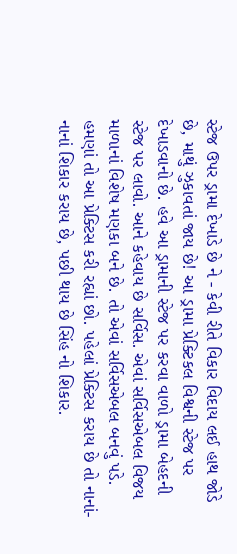સ્ટેજ ઉપર ડ્રામા દેખાડે છે ને - કેવી રીતે વિકાર વિદાય લઈ હાથ જોડે છે, માથું ઝુકાવતાં જાય છે! આ ડ્રામા પ્રેક્ટિકલ વિશ્વની સ્ટેજ પર દેખાડવાનો છે. હવે આ ડ્રામાની સ્ટેજ પર કરવા વાળો ડ્રામા બેહદની સ્ટેજ પર લાવો. આને કહેવાય છે સર્વિસ. એવાં સર્વિસએબલ વિજય માળાનાં વિશેષ મણકા બને છે. તો એવાં સર્વિસએબલ બનવું પડે. હમણાં તો આ પ્રેક્ટિસ કરી રહ્યાં છો. પહેલાં પ્રેક્ટિસ કરાય છે તો નાનાં-નાનાં શિકાર કરાય છે, પછી થાય છે સિંહ નો શિકાર.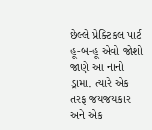છેલ્લે પ્રેક્ટિકલ પાર્ટ હૂ-બ-હૂ એવો જોશો જાણે આ નાનો ડ્રામા. ત્યારે એક તરફ જયજયકાર અને એક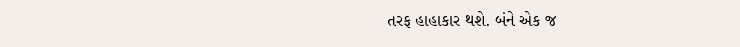તરફ હાહાકાર થશે. બંને એક જ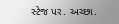સ્ટેજ પર. અચ્છા.